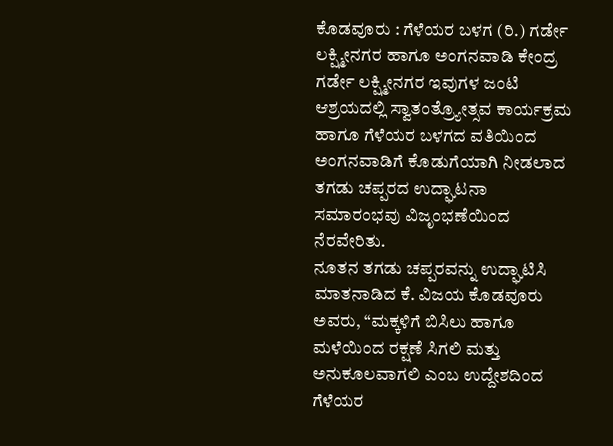ಕೊಡವೂರು : ಗೆಳೆಯರ ಬಳಗ (ರಿ.) ಗರ್ಡೇ ಲಕ್ಷ್ಮೀನಗರ ಹಾಗೂ ಅಂಗನವಾಡಿ ಕೇಂದ್ರ ಗರ್ಡೇ ಲಕ್ಷ್ಮೀನಗರ ಇವುಗಳ ಜಂಟಿ ಆಶ್ರಯದಲ್ಲಿ ಸ್ವಾತಂತ್ರ್ಯೋತ್ಸವ ಕಾರ್ಯಕ್ರಮ ಹಾಗೂ ಗೆಳೆಯರ ಬಳಗದ ವತಿಯಿಂದ ಅಂಗನವಾಡಿಗೆ ಕೊಡುಗೆಯಾಗಿ ನೀಡಲಾದ ತಗಡು ಚಪ್ಪರದ ಉದ್ಘಾಟನಾ ಸಮಾರಂಭವು ವಿಜೃಂಭಣೆಯಿಂದ ನೆರವೇರಿತು.
ನೂತನ ತಗಡು ಚಪ್ಪರವನ್ನು ಉದ್ಘಾಟಿಸಿ ಮಾತನಾಡಿದ ಕೆ. ವಿಜಯ ಕೊಡವೂರು ಅವರು, “ಮಕ್ಕಳಿಗೆ ಬಿಸಿಲು ಹಾಗೂ ಮಳೆಯಿಂದ ರಕ್ಷಣೆ ಸಿಗಲಿ ಮತ್ತು ಅನುಕೂಲವಾಗಲಿ ಎಂಬ ಉದ್ದೇಶದಿಂದ ಗೆಳೆಯರ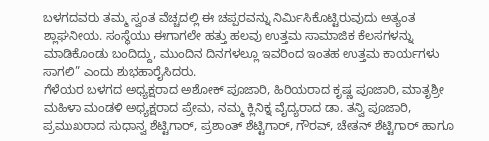ಬಳಗದವರು ತಮ್ಮ ಸ್ವಂತ ವೆಚ್ಚದಲ್ಲಿ ಈ ಚಪ್ಪರವನ್ನು ನಿರ್ಮಿಸಿಕೊಟ್ಟಿರುವುದು ಅತ್ಯಂತ ಶ್ಲಾಘನೀಯ. ಸಂಸ್ಥೆಯು ಈಗಾಗಲೇ ಹತ್ತು ಹಲವು ಉತ್ತಮ ಸಾಮಾಜಿಕ ಕೆಲಸಗಳನ್ನು ಮಾಡಿಕೊಂಡು ಬಂದಿದ್ದು, ಮುಂದಿನ ದಿನಗಳಲ್ಲೂ ಇವರಿಂದ ಇಂತಹ ಉತ್ತಮ ಕಾರ್ಯಗಳು ಸಾಗಲಿ” ಎಂದು ಶುಭಹಾರೈಸಿದರು.
ಗೆಳೆಯರ ಬಳಗದ ಅಧ್ಯಕ್ಷರಾದ ಅಶೋಕ್ ಪೂಜಾರಿ, ಹಿರಿಯರಾದ ಕೃಷ್ಣ ಪೂಜಾರಿ, ಮಾತೃಶ್ರೀ ಮಹಿಳಾ ಮಂಡಳಿ ಅಧ್ಯಕ್ಷರಾದ ಪ್ರೇಮ, ನಮ್ಮ ಕ್ಲಿನಿಕ್ನ ವೈದ್ಯರಾದ ಡಾ. ತನ್ವಿ ಪೂಜಾರಿ, ಪ್ರಮುಖರಾದ ಸುಧಾನ್ವ ಶೆಟ್ಟಿಗಾರ್, ಪ್ರಶಾಂತ್ ಶೆಟ್ಟಿಗಾರ್, ಗೌರವ್, ಚೇತನ್ ಶೆಟ್ಟಿಗಾರ್ ಹಾಗೂ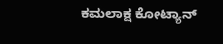ಕಮಲಾಕ್ಷ ಕೋಟ್ಯಾನ್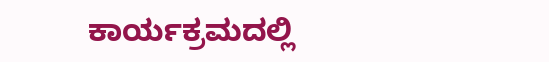ಕಾರ್ಯಕ್ರಮದಲ್ಲಿ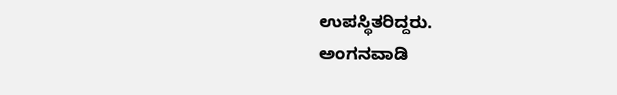ಉಪಸ್ಥಿತರಿದ್ದರು.
ಅಂಗನವಾಡಿ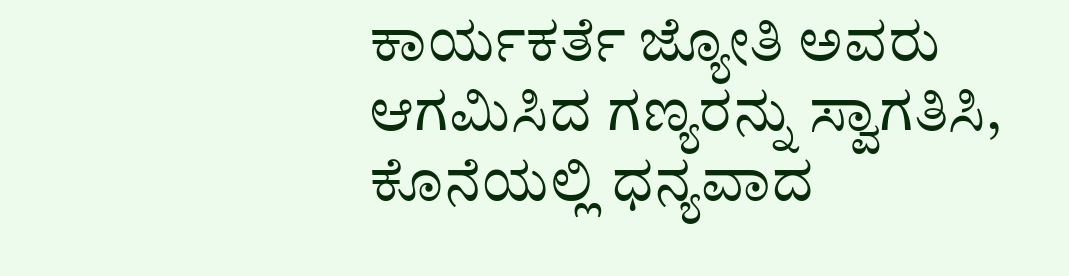ಕಾರ್ಯಕರ್ತೆ ಜ್ಯೋತಿ ಅವರು ಆಗಮಿಸಿದ ಗಣ್ಯರನ್ನು ಸ್ವಾಗತಿಸಿ, ಕೊನೆಯಲ್ಲಿ ಧನ್ಯವಾದ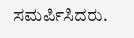ಸಮರ್ಪಿಸಿದರು.